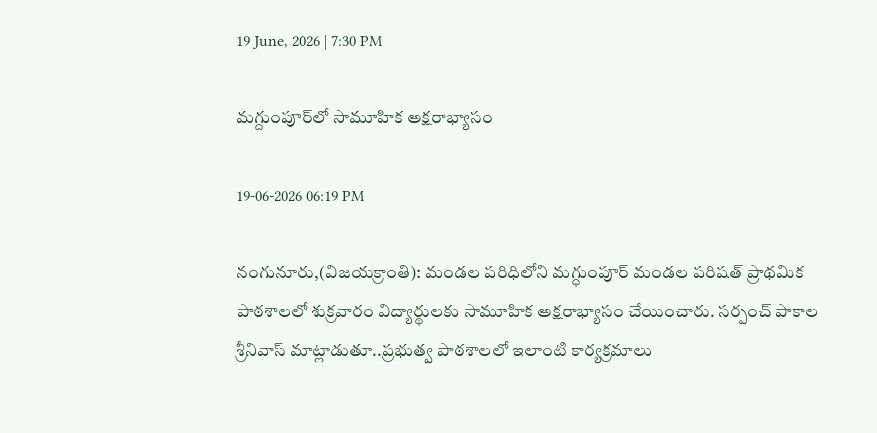19 June, 2026 | 7:30 PM

మగ్దుంపూర్‌లో సామూహిక అక్షరాభ్యాసం

19-06-2026 06:19 PM

నంగునూరు,(విజయక్రాంతి): మండల పరిధిలోని మగ్ధుంపూర్ మండల పరిషత్ ప్రాథమిక పాఠశాలలో శుక్రవారం విద్యార్థులకు సామూహిక అక్షరాభ్యాసం చేయించారు. సర్పంచ్ పాకాల శ్రీనివాస్ మాట్లాడుతూ..ప్రభుత్వ పాఠశాలలో ఇలాంటి కార్యక్రమాలు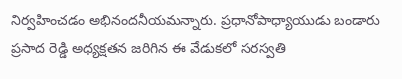నిర్వహించడం అభినందనీయమన్నారు. ప్రధానోపాధ్యాయుడు బండారు ప్రసాద రెడ్డి అధ్యక్షతన జరిగిన ఈ వేడుకలో సరస్వతి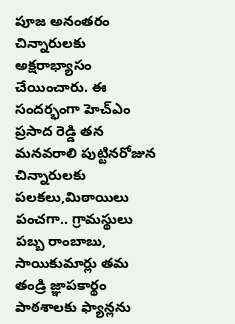పూజ అనంతరం చిన్నారులకు అక్షరాభ్యాసం చేయించారు. ఈ సందర్భంగా హెచ్‌ఎం ప్రసాద రెడ్డి తన మనవరాలి పుట్టినరోజున చిన్నారులకు పలకలు,మిఠాయిలు పంచగా.. గ్రామస్థులు పబ్బ రాంబాబు, సాయికుమార్లు తమ తండ్రి జ్ఞాపకార్థం పాఠశాలకు ఫ్యాన్లను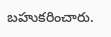బహుకరించారు.